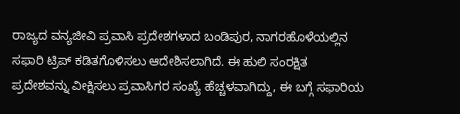ರಾಜ್ಯದ ವನ್ಯಜೀವಿ ಪ್ರವಾಸಿ ಪ್ರದೇಶಗಳಾದ ಬಂಡಿಪುರ, ನಾಗರಹೊಳೆಯಲ್ಲಿನ ಸಫಾರಿ ಟ್ರಿಪ್ ಕಡಿತಗೊಳಿಸಲು ಆದೇಶಿಸಲಾಗಿದೆ. ಈ ಹುಲಿ ಸಂರಕ್ಷಿತ ಪ್ರದೇಶವನ್ನು ವೀಕ್ಷಿಸಲು ಪ್ರವಾಸಿಗರ ಸಂಖ್ಯೆ ಹೆಚ್ಚಳವಾಗಿದ್ದು, ಈ ಬಗ್ಗೆ ಸಫಾರಿಯ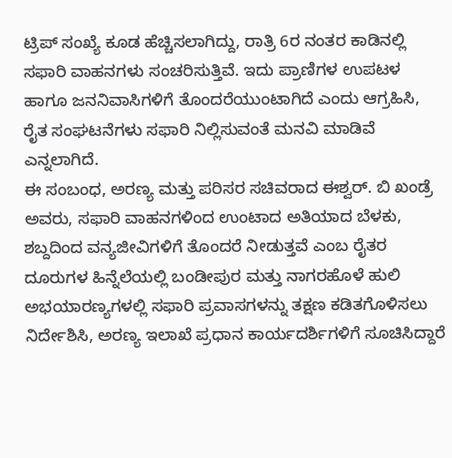ಟ್ರಿಪ್ ಸಂಖ್ಯೆ ಕೂಡ ಹೆಚ್ಚಿಸಲಾಗಿದ್ದು, ರಾತ್ರಿ 6ರ ನಂತರ ಕಾಡಿನಲ್ಲಿ ಸಫಾರಿ ವಾಹನಗಳು ಸಂಚರಿಸುತ್ತಿವೆ. ಇದು ಪ್ರಾಣಿಗಳ ಉಪಟಳ ಹಾಗೂ ಜನನಿವಾಸಿಗಳಿಗೆ ತೊಂದರೆಯುಂಟಾಗಿದೆ ಎಂದು ಆಗ್ರಹಿಸಿ, ರೈತ ಸಂಘಟನೆಗಳು ಸಫಾರಿ ನಿಲ್ಲಿಸುವಂತೆ ಮನವಿ ಮಾಡಿವೆ ಎನ್ನಲಾಗಿದೆ.
ಈ ಸಂಬಂಧ, ಅರಣ್ಯ ಮತ್ತು ಪರಿಸರ ಸಚಿವರಾದ ಈಶ್ವರ್. ಬಿ ಖಂಡ್ರೆ ಅವರು, ಸಫಾರಿ ವಾಹನಗಳಿಂದ ಉಂಟಾದ ಅತಿಯಾದ ಬೆಳಕು, ಶಬ್ದದಿಂದ ವನ್ಯಜೀವಿಗಳಿಗೆ ತೊಂದರೆ ನೀಡುತ್ತವೆ ಎಂಬ ರೈತರ ದೂರುಗಳ ಹಿನ್ನೆಲೆಯಲ್ಲಿ ಬಂಡೀಪುರ ಮತ್ತು ನಾಗರಹೊಳೆ ಹುಲಿ ಅಭಯಾರಣ್ಯಗಳಲ್ಲಿ ಸಫಾರಿ ಪ್ರವಾಸಗಳನ್ನು ತಕ್ಷಣ ಕಡಿತಗೊಳಿಸಲು ನಿರ್ದೇಶಿಸಿ, ಅರಣ್ಯ ಇಲಾಖೆ ಪ್ರಧಾನ ಕಾರ್ಯದರ್ಶಿಗಳಿಗೆ ಸೂಚಿಸಿದ್ದಾರೆ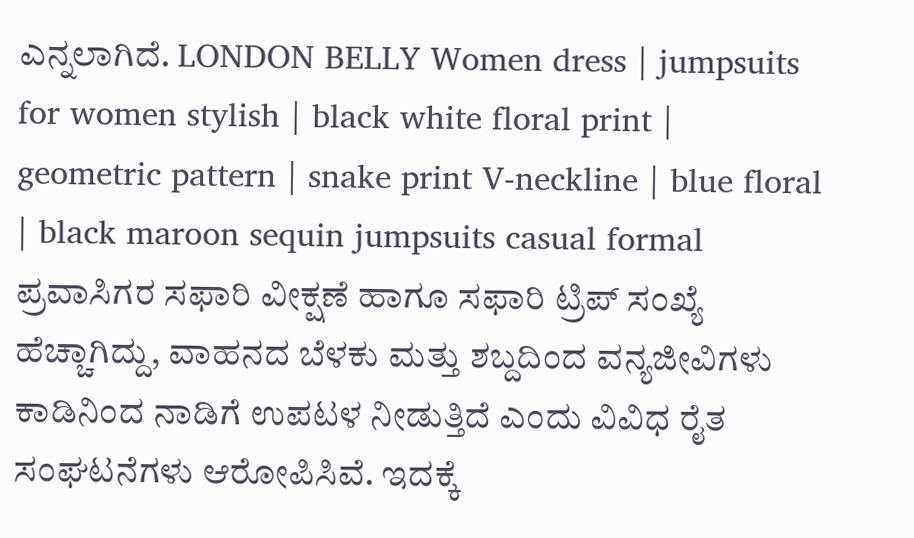ಎನ್ನಲಾಗಿದೆ. LONDON BELLY Women dress | jumpsuits for women stylish | black white floral print | geometric pattern | snake print V-neckline | blue floral | black maroon sequin jumpsuits casual formal
ಪ್ರವಾಸಿಗರ ಸಫಾರಿ ವೀಕ್ಷಣೆ ಹಾಗೂ ಸಫಾರಿ ಟ್ರಿಪ್ ಸಂಖ್ಯೆ ಹೆಚ್ಚಾಗಿದ್ದು, ವಾಹನದ ಬೆಳಕು ಮತ್ತು ಶಬ್ದದಿಂದ ವನ್ಯಜೀವಿಗಳು ಕಾಡಿನಿಂದ ನಾಡಿಗೆ ಉಪಟಳ ನೀಡುತ್ತಿದೆ ಎಂದು ವಿವಿಧ ರೈತ ಸಂಘಟನೆಗಳು ಆರೋಪಿಸಿವೆ. ಇದಕ್ಕೆ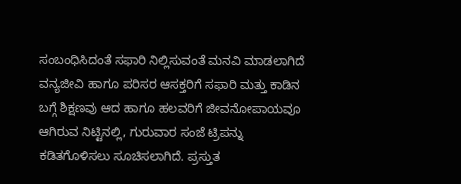ಸಂಬಂಧಿಸಿದಂತೆ ಸಫಾರಿ ನಿಲ್ಲಿಸುವಂತೆ ಮನವಿ ಮಾಡಲಾಗಿದೆ ವನ್ಯಜೀವಿ ಹಾಗೂ ಪರಿಸರ ಆಸಕ್ತರಿಗೆ ಸಫಾರಿ ಮತ್ತು ಕಾಡಿನ ಬಗ್ಗೆ ಶಿಕ್ಷಣವು ಆದ ಹಾಗೂ ಹಲವರಿಗೆ ಜೀವನೋಪಾಯವೂ ಆಗಿರುವ ನಿಟ್ಟಿನಲ್ಲಿ, ಗುರುವಾರ ಸಂಜೆ ಟ್ರಿಪನ್ನು ಕಡಿತಗೊಳಿಸಲು ಸೂಚಿಸಲಾಗಿದೆ. ಪ್ರಸ್ತುತ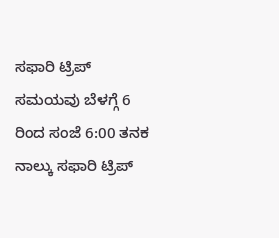ಸಫಾರಿ ಟ್ರಿಪ್ ಸಮಯವು ಬೆಳಗ್ಗೆ 6 ರಿಂದ ಸಂಜೆ 6:00 ತನಕ ನಾಲ್ಕು ಸಫಾರಿ ಟ್ರಿಪ್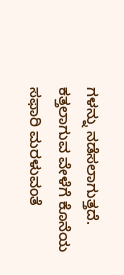ಗಳನ್ನು ನಡೆಸಲಾಗುತ್ತದೆ. ಕತ್ತಲಾಗುವ ವೇಳೆಗೆ ಕೊನೆಯ ಸಫಾರಿ ಮರಳುವಂತೆ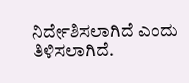ನಿರ್ದೇಶಿಸಲಾಗಿದೆ ಎಂದು ತಿಳಿಸಲಾಗಿದೆ.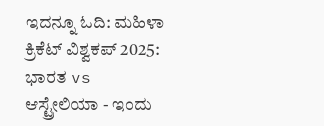ಇದನ್ನೂ ಓದಿ: ಮಹಿಳಾ ಕ್ರಿಕೆಟ್ ವಿಶ್ವಕಪ್ 2025: ಭಾರತ vs ಆಸ್ಟ್ರೇಲಿಯಾ - ಇಂದು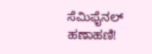ಸೆಮಿಫೈನಲ್ ಹಣಾಹಣಿ!